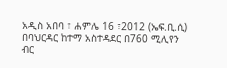አዲስ አበባ ፣ ሐምሌ 16 ፣2012 (ኤፍ.ቢ.ሲ) በባህርዳር ከተማ አስተዳደር በ760 ሚሊየን ብር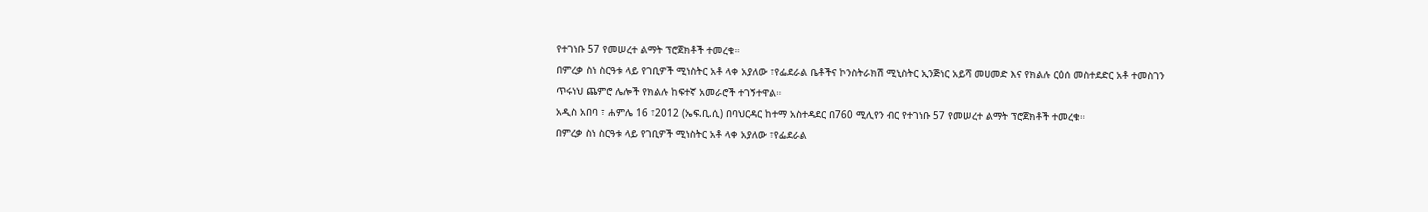የተገነቡ 57 የመሠረተ ልማት ፕሮጀክቶች ተመረቁ።
በምረቃ ስነ ስርዓቱ ላይ የገቢዎች ሚነስትር አቶ ላቀ አያለው ፣የፌደራል ቤቶችና ኮንስትራክሽ ሚኒስትር ኢንጅነር አይሻ መሀመድ እና የክልሉ ርዕሰ መስተደድር አቶ ተመስገን ጥሩነህ ጨምሮ ሌሎች የክልሉ ከፍተኛ አመራሮች ተገኝተዋል።
አዲስ አበባ ፣ ሐምሌ 16 ፣2012 (ኤፍ.ቢ.ሲ) በባህርዳር ከተማ አስተዳደር በ760 ሚሊየን ብር የተገነቡ 57 የመሠረተ ልማት ፕሮጀክቶች ተመረቁ።
በምረቃ ስነ ስርዓቱ ላይ የገቢዎች ሚነስትር አቶ ላቀ አያለው ፣የፌደራል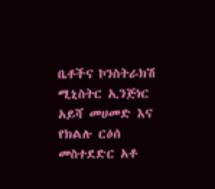ቤቶችና ኮንስትራክሽ ሚኒስትር ኢንጅነር አይሻ መሀመድ እና የክልሉ ርዕሰ መስተደድር አቶ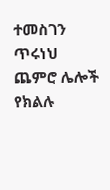ተመስገን ጥሩነህ ጨምሮ ሌሎች የክልሉ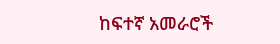ከፍተኛ አመራሮች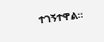ተገኝተዋል።